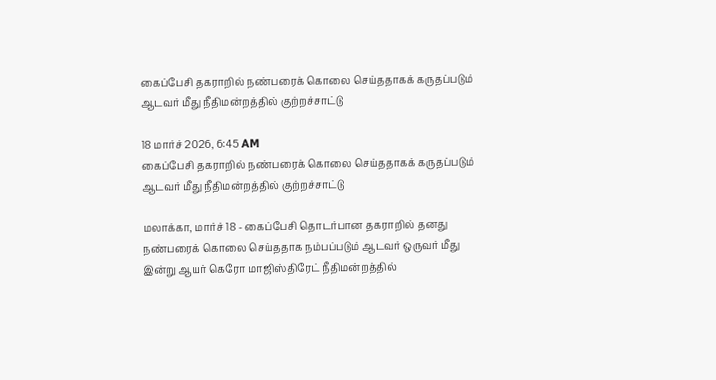கைப்பேசி தகராறில் நண்பரைக் கொலை செய்ததாகக் கருதப்படும் ஆடவர் மீது நீதிமன்றத்தில் குற்றச்சாட்டு

18 மார்ச் 2026, 6:45 AM
கைப்பேசி தகராறில் நண்பரைக் கொலை செய்ததாகக் கருதப்படும் ஆடவர் மீது நீதிமன்றத்தில் குற்றச்சாட்டு

மலாக்கா, மார்ச் 18 - கைப்பேசி தொடர்பான தகராறில் தனது நண்பரைக் கொலை செய்ததாக நம்பப்படும் ஆடவர் ஒருவர் மீது இன்று ஆயர் கெரோ மாஜிஸ்திரேட் நீதிமன்றத்தில்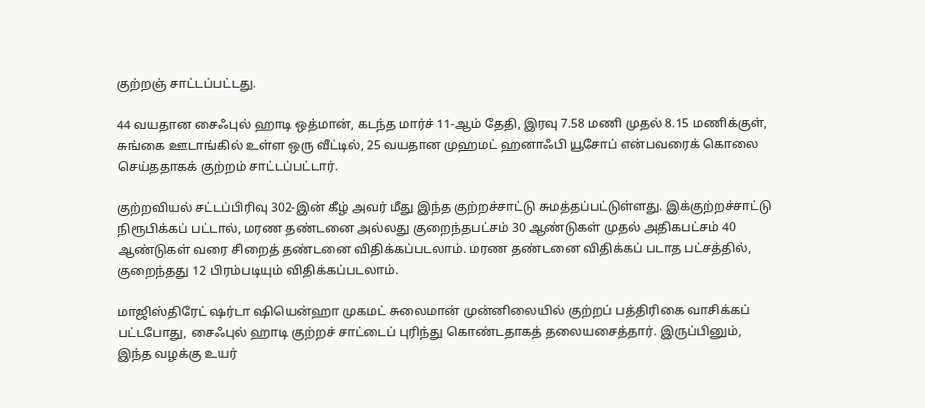குற்றஞ் சாட்டப்பட்டது.

44 வயதான சைஃபுல் ஹாடி ஒத்மான், கடந்த மார்ச் 11-ஆம் தேதி, இரவு 7.58 மணி முதல் 8.15 மணிக்குள், சுங்கை ஊடாங்கில் உள்ள ஒரு வீட்டில், 25 வயதான முஹமட் ஹனாஃபி யூசோப் என்பவரைக் கொலை செய்ததாகக் குற்றம் சாட்டப்பட்டார்.

குற்றவியல் சட்டப்பிரிவு 302-இன் கீழ் அவர் மீது இந்த குற்றச்சாட்டு சுமத்தப்பட்டுள்ளது. இக்குற்றச்சாட்டு நிரூபிக்கப் பட்டால், மரண தண்டனை அல்லது குறைந்தபட்சம் 30 ஆண்டுகள் முதல் அதிகபட்சம் 40 ஆண்டுகள் வரை சிறைத் தண்டனை விதிக்கப்படலாம். மரண தண்டனை விதிக்கப் படாத பட்சத்தில், குறைந்தது 12 பிரம்படியும் விதிக்கப்படலாம்.

மாஜிஸ்திரேட் ஷர்டா ஷியென்ஹா முகமட் சுலைமான் முன்னிலையில் குற்றப் பத்திரிகை வாசிக்கப் பட்டபோது, சைஃபுல் ஹாடி குற்றச் சாட்டைப் புரிந்து கொண்டதாகத் தலையசைத்தார். இருப்பினும், இந்த வழக்கு உயர்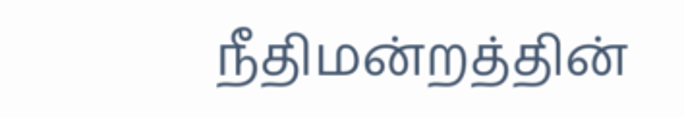நீதிமன்றத்தின்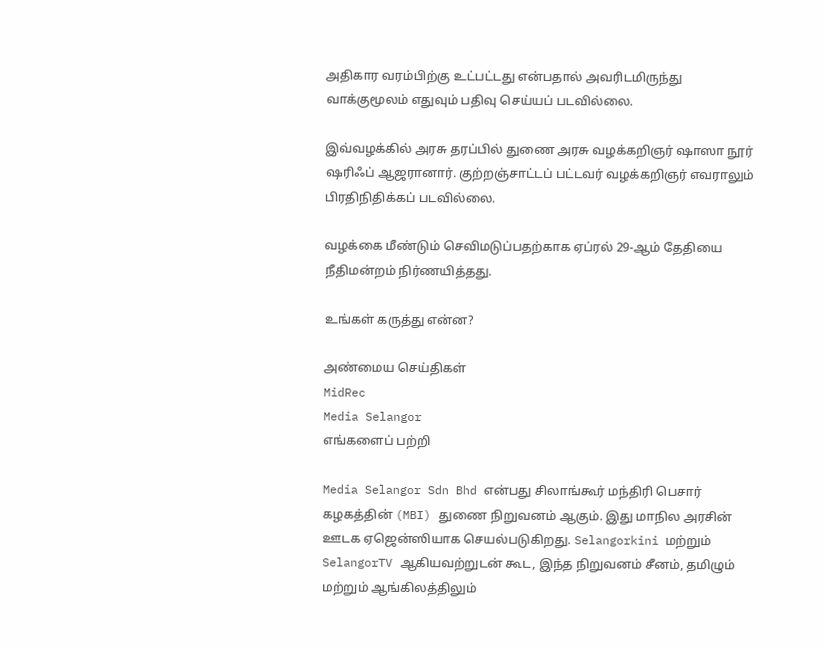அதிகார வரம்பிற்கு உட்பட்டது என்பதால் அவரிடமிருந்து வாக்குமூலம் எதுவும் பதிவு செய்யப் படவில்லை.

இவ்வழக்கில் அரசு தரப்பில் துணை அரசு வழக்கறிஞர் ஷாஸா நூர் ஷரிஃப் ஆஜரானார். குற்றஞ்சாட்டப் பட்டவர் வழக்கறிஞர் எவராலும் பிரதிநிதிக்கப் படவில்லை.

வழக்கை மீண்டும் செவிமடுப்பதற்காக ஏப்ரல் 29-ஆம் தேதியை நீதிமன்றம் நிர்ணயித்தது.

உங்கள் கருத்து என்ன?

அண்மைய செய்திகள்
MidRec
Media Selangor
எங்களைப் பற்றி

Media Selangor Sdn Bhd என்பது சிலாங்கூர் மந்திரி பெசார் கழகத்தின் (MBI) துணை நிறுவனம் ஆகும். இது மாநில அரசின் ஊடக ஏஜென்ஸியாக செயல்படுகிறது. Selangorkini மற்றும் SelangorTV ஆகியவற்றுடன் கூட, இந்த நிறுவனம் சீனம், தமிழும் மற்றும் ஆங்கிலத்திலும்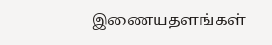இணையதளங்கள்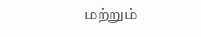மற்றும்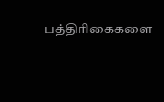பத்திரிகைகளை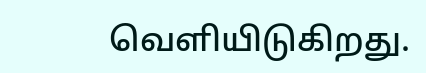வெளியிடுகிறது.